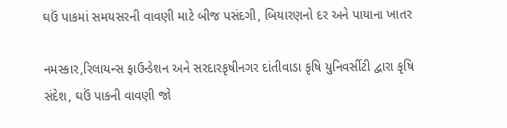ઘઉં પાકમાં સમયસરની વાવણી માટે બીજ પસંદગી, બિયારણનો દર અને પાયાના ખાતર

નમસ્કાર,રિલાયન્સ ફાઉન્ડેશન અને સરદારકૃષીનગર દાંતીવાડા કૃષિ યુનિવર્સીટી દ્વારા કૃષિ સંદેશ, ઘઉં પાકની વાવણી જો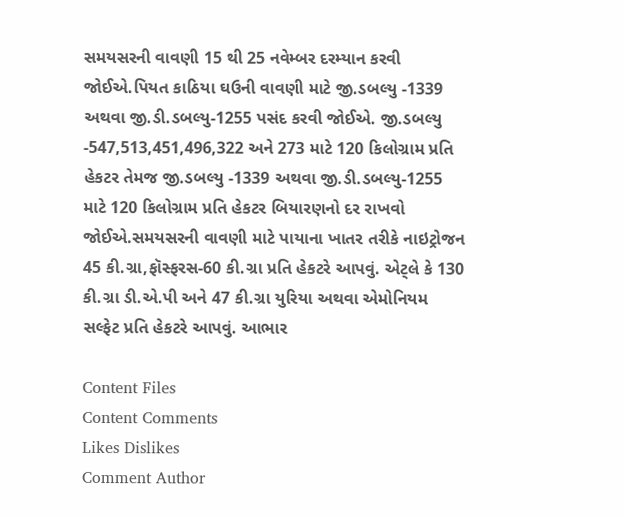સમયસરની વાવણી 15 થી 25 નવેમ્બર દરમ્યાન કરવી જોઈએ.પિયત કાઠિયા ઘઉની વાવણી માટે જી.ડબલ્યુ -1339 અથવા જી.ડી.ડબલ્યુ-1255 પસંદ કરવી જોઈએ. જી.ડબલ્યુ -547,513,451,496,322 અને 273 માટે 120 કિલોગ્રામ પ્રતિ હેકટર તેમજ જી.ડબલ્યુ -1339 અથવા જી.ડી.ડબલ્યુ-1255 માટે 120 કિલોગ્રામ પ્રતિ હેકટર બિયારણનો દર રાખવો જોઈએ.સમયસરની વાવણી માટે પાયાના ખાતર તરીકે નાઇટ્રોજન 45 કી.ગ્રા,ફૉસ્ફરસ-60 કી.ગ્રા પ્રતિ હેકટરે આપવું. એટ્લે કે 130 કી.ગ્રા ડી.એ.પી અને 47 કી.ગ્રા યુરિયા અથવા એમોનિયમ સલ્ફેટ પ્રતિ હેકટરે આપવું. આભાર

Content Files
Content Comments
Likes Dislikes
Comment Author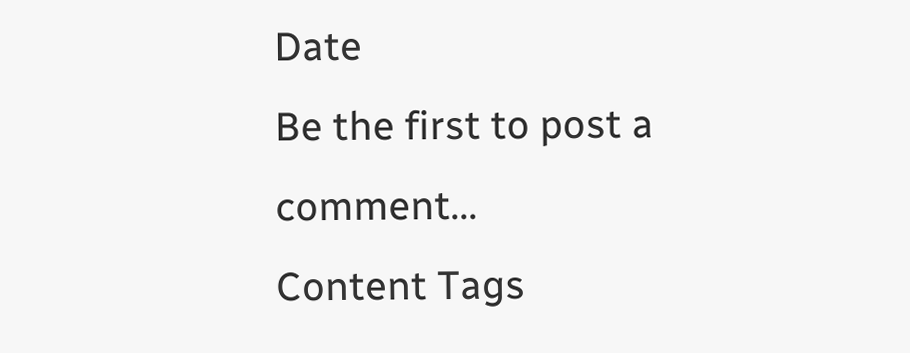Date
Be the first to post a comment...
Content Tags